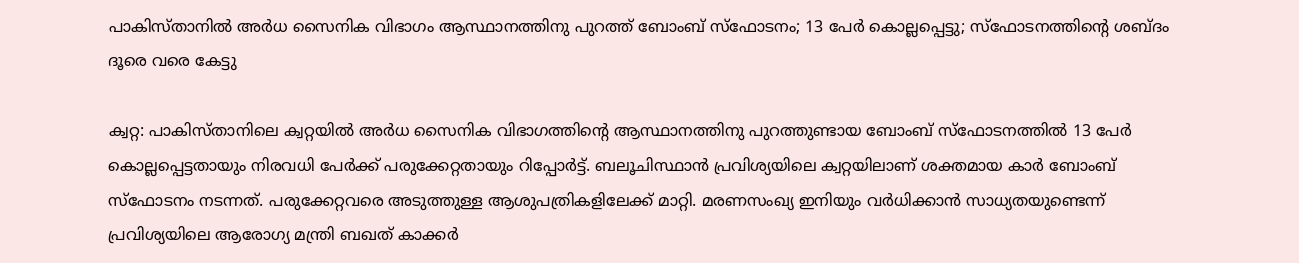പാകിസ്താനില്‍ അര്‍ധ സൈനിക വിഭാഗം ആസ്ഥാനത്തിനു പുറത്ത് ബോംബ് സ്‌ഫോടനം; 13 പേര്‍ കൊല്ലപ്പെട്ടു; സ്‌ഫോടനത്തിന്റെ ശബ്ദം ദൂരെ വരെ കേട്ടു

ക്വറ്റ: പാകിസ്താനിലെ ക്വറ്റയില്‍ അര്‍ധ സൈനിക വിഭാഗത്തിന്റെ ആസ്ഥാനത്തിനു പുറത്തുണ്ടായ ബോംബ് സ്‌ഫോടനത്തില്‍ 13 പേര്‍ കൊല്ലപ്പെട്ടതായും നിരവധി പേര്‍ക്ക് പരുക്കേറ്റതായും റിപ്പോര്‍ട്ട്. ബലൂചിസ്ഥാന്‍ പ്രവിശ്യയിലെ ക്വറ്റയിലാണ് ശക്തമായ കാര്‍ ബോംബ് സ്‌ഫോടനം നടന്നത്. പരുക്കേറ്റവരെ അടുത്തുള്ള ആശുപത്രികളിലേക്ക് മാറ്റി. മരണസംഖ്യ ഇനിയും വര്‍ധിക്കാന്‍ സാധ്യതയുണ്ടെന്ന് പ്രവിശ്യയിലെ ആരോഗ്യ മന്ത്രി ബഖത് കാക്കര്‍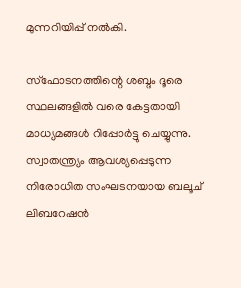മുന്നറിയിപ്പ് നല്‍കി.

സ്‌ഫോടനത്തിന്റെ ശബ്ദം ദൂരെ സ്ഥലങ്ങളില്‍ വരെ കേട്ടതായി മാധ്യമങ്ങള്‍ റിപ്പോര്‍ട്ടു ചെയ്യുന്നു. സ്വാതന്ത്ര്യം ആവശ്യപ്പെടുന്ന നിരോധിത സംഘടനയായ ബലൂച് ലിബറേഷന്‍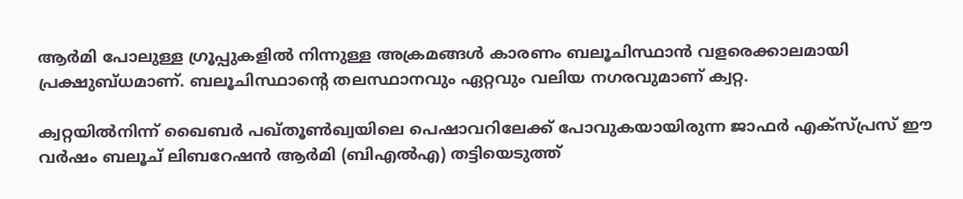ആര്‍മി പോലുള്ള ഗ്രൂപ്പുകളില്‍ നിന്നുള്ള അക്രമങ്ങള്‍ കാരണം ബലൂചിസ്ഥാന്‍ വളരെക്കാലമായി പ്രക്ഷുബ്ധമാണ്. ബലൂചിസ്ഥാന്റെ തലസ്ഥാനവും ഏറ്റവും വലിയ നഗരവുമാണ് ക്വറ്റ.

ക്വറ്റയില്‍നിന്ന് ഖൈബര്‍ പഖ്തൂണ്‍ഖ്വയിലെ പെഷാവറിലേക്ക് പോവുകയായിരുന്ന ജാഫര്‍ എക്‌സ്പ്രസ് ഈ വര്‍ഷം ബലൂച് ലിബറേഷന്‍ ആര്‍മി (ബിഎല്‍എ) തട്ടിയെടുത്ത്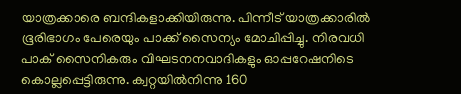യാത്രക്കാരെ ബന്ദികളാക്കിയിരുന്നു. പിന്നീട് യാത്രക്കാരില്‍ ഭൂരിഭാഗം പേരെയും പാക്ക് സൈന്യം മോചിപ്പിച്ചു. നിരവധി പാക് സൈനികരും വിഘടനനവാദികളും ഓപ്പറേഷനിടെ കൊല്ലപ്പെട്ടിരുന്നു. ക്വറ്റയില്‍നിന്നു 160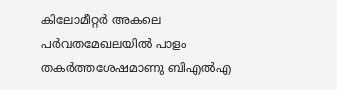കിലോമീറ്റര്‍ അകലെ പര്‍വതമേഖലയില്‍ പാളം തകര്‍ത്തശേഷമാണു ബിഎല്‍എ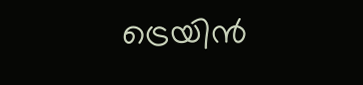ട്രെയിന്‍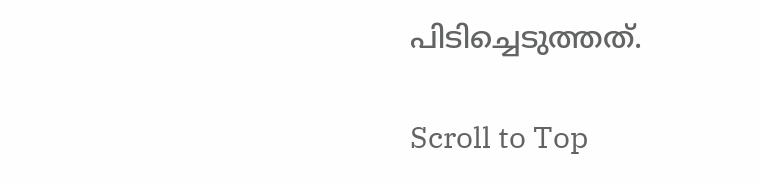പിടിച്ചെടുത്തത്.

Scroll to Top